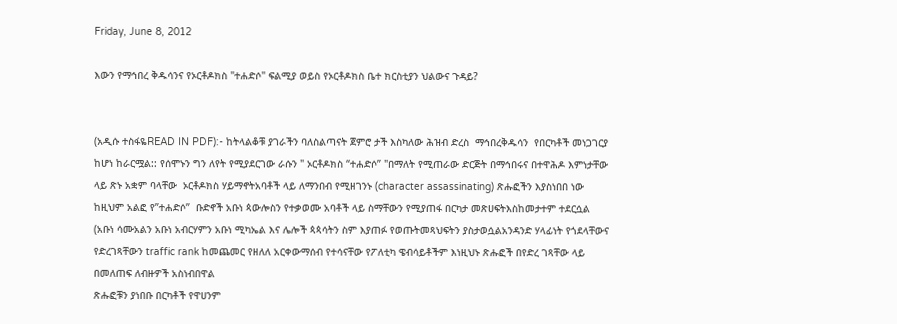Friday, June 8, 2012

እውን የማኅበረ ቅዱሳንና የኦርቶዶክስ "ተሐድሶ" ፍልሚያ ወይስ የኦርቶዶክስ ቤተ ክርስቲያን ህልውና ጉዳይ?


(አዲሱ ተስፋዬREAD IN PDF):- ከትላልቆቹ ያገራችን ባለስልጣናት ጀምሮ ታች እስካለው ሕዝብ ድረስ  ማኅበረቅዱሳን  የበርካቶች መነጋገርያ ከሆነ ከራርሟል:: የሰሞኑን ግን ለየት የሚያደርገው ራሱን " ኦርቶዶክስ “ተሐድሶ” "በማለት የሚጠራው ድርጅት በማኅበሩና በተዋሕዶ እምነታቸው ላይ ጽኑ አቋም ባላቸው  ኦርቶዶክስ ሃይማኖትአባቶች ላይ ለማንበብ የሚዘገንኑ (character assassinating) ጽሑፎችን እያስነበበ ነው  ከዚህም አልፎ የ”ተሐድሶ”  ቡድኖች አቡነ ጳውሎስን የተቃወሙ አባቶች ላይ ስማቸውን የሚያጠፋ በርካታ መጽሀፍትእስከመታተም ተደርሷል (አቡነ ሳሙአልን አቡነ አብርሃምን አቡነ ሚካኤል እና ሌሎች ጳጳሳትን ስም እያጠፉ የወጡትመጻህፍትን ያስታወሷልአንዳንድ ሃላፊነት የጎደላቸውና የድረገጻቸውን traffic rank ከመጨመር የዘለለ አርቀውማሰብ የተሳናቸው የፖለቲካ ዌብሳይቶችም እነዚህኑ ጽሑፎች በየድረ ገጻቸው ላይ በመለጠፍ ለብዙዎች አስነብበዋል
ጽሑፎቹን ያነበቡ በርካቶች የዋሀንም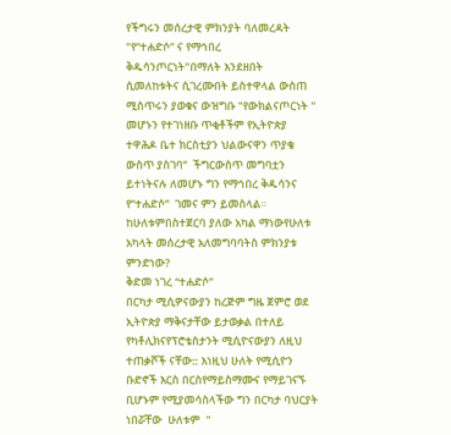የችግሩን መሰረታዊ ምክንያት ባለመረዳት "የ”ተሐድሶ” ና የማኅበረ ቅዱሳንጦርነት"በማለት እንደዘበት ሲመለከቱትና ሲገረሙበት ይስተዋላል ውስጠ ሚስጥሩን ያወቁና ውዝግቡ "የውክልናጦርነት " መሆኑን የተገነዘቡ ጥቂቶችም የኢትዮጵያ ተዋሕዶ ቤተ ክርስቲያን ህልውናዋን ጥያቄ ውስጥ ያስገባ”  ችግርውስጥ መግባቷን ይተነትናሉ ለመሆኑ ግን የማኅበረ ቅዱሳንና የ”ተሐድሶ”  ገመና ምን ይመስላል። ከሁለቱምበስተጀርባ ያለው አካል ማነውየሁለቱ አካላት መሰረታዊ አለመግባባትስ ምክንያቱ  ምንድነው?
ቅድመ ነገረ “ተሐድሶ”
በርካታ ሚሲዎናውያን ከረጅም ግዜ ጀምሮ ወደ ኢትዮጵያ ማቅናታቸው ይታወቃል በተለይ የካቶሊክናየፕሮቴስታንት ሚሲዮናውያን ለዚህ ተጠቃሾች ናቸው:: እነዚህ ሁለት የሚሲዮን ቡድኖች እርስ በርስየማይስማሙና የማይገናኙ ቢሆኑም የሚያመሳስላችው ግን በርካታ ባህርያት ነበሯቸው  ሁለቱም  "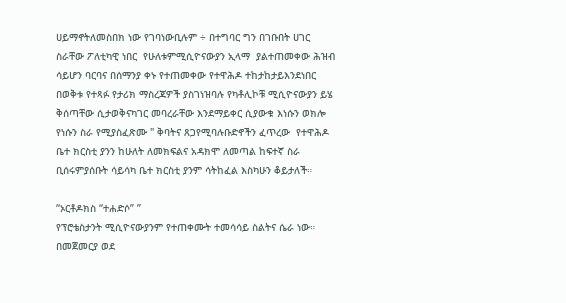ሀይማኖትለመስበክ ነው የገባነውቢሉም ÷ በተግባር ግን በገቡበት ሀገር ስራቸው ፖለቲካዊ ነበር  የሁለቱምሚሲዮናውያን ኢላማ  ያልተጠመቀው ሕዝብ ሳይሆን ባርባና በሰማንያ ቀኑ የተጠመቀው የተዋሕዶ ተከታከታይእንደነበር በወቅቱ የተጻፉ የታሪክ ማስረጃዎች ያስገነዝባሉ የካቶሊኮቹ ሚሲዮናውያን ይሄ ቅሰጣቸው ሲታወቅናካገር መባረራቸው እንደማይቀር ሲያውቁ እነሱን ወክሎ የነሱን ስራ የሚያስፈጽሙ " ቅባትና ጸጋየሚባሉቡድኖችን ፈጥረው  የተዋሕዶ ቤተ ክርስቲ ያንን ከሁለት ለመክፍልና አዳክሞ ለመጣል ከፍተኛ ስራ ቢሰሩምያሰቡት ሳይሳካ ቤተ ክርስቲ ያንም ሳትከፈል እስካሁን ቆይታለች።

“ኦርቶዶክስ “ተሐድሶ” ”
የፕሮቴስታንት ሚሲዮናውያንም የተጠቀሙት ተመሳሳይ ስልትና ሴራ ነው። በመጀመርያ ወደ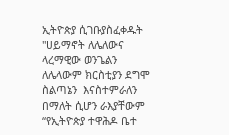ኢትዮጵያ ሲገቡያስፈቀዱት "ሀይማኖት ለሌለውና ላረማዊው ወንጌልን  ለሌላውም ክርስቲያን ደግሞ  ስልጣኔን  እናስተምራለን በማለት ሲሆን ራእያቸውም “የኢትዮጵያ ተዋሕዶ ቤተ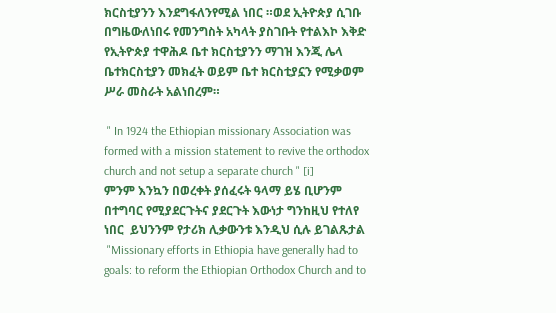ክርስቲያንን እንደግፋለንየሚል ነበር ።ወደ ኢትዮጵያ ሲገቡ በግዜውለነበሩ የመንግስት አካላት ያስገቡት የተልእኮ እቅድ የኢትዮጵያ ተዋሕዶ ቤተ ክርስቲያንን ማገዝ እንጂ ሌላ ቤተክርስቲያን መክፈት ወይም ቤተ ክርስቲያኗን የሚቃወም ሥራ መስራት አልነበረም።

 " In 1924 the Ethiopian missionary Association was formed with a mission statement to revive the orthodox church and not setup a separate church " [i]
ምንም እንኳን በወረቀት ያሰፈሩት ዓላማ ይሄ ቢሆንም በተግባር የሚያደርጉትና ያደርጉት እውነታ ግንከዚህ የተለየ ነበር  ይህንንም የታሪክ ሊቃውንቱ እንዲህ ሲሉ ይገልጹታል
 "Missionary efforts in Ethiopia have generally had to goals: to reform the Ethiopian Orthodox Church and to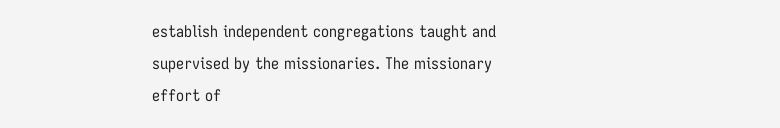establish independent congregations taught and supervised by the missionaries. The missionary effort of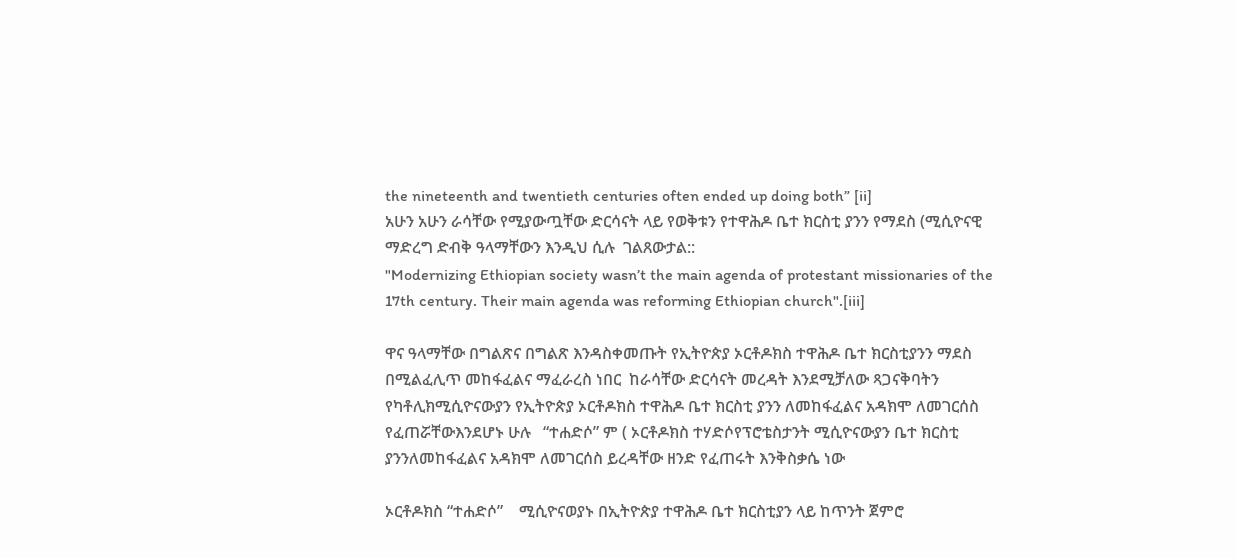the nineteenth and twentieth centuries often ended up doing both” [ii]
አሁን አሁን ራሳቸው የሚያውጧቸው ድርሳናት ላይ የወቅቱን የተዋሕዶ ቤተ ክርስቲ ያንን የማደስ (ሚሲዮናዊ ማድረግ ድብቅ ዓላማቸውን እንዲህ ሲሉ  ገልጸውታል::
"Modernizing Ethiopian society wasn’t the main agenda of protestant missionaries of the 17th century. Their main agenda was reforming Ethiopian church".[iii]

ዋና ዓላማቸው በግልጽና በግልጽ እንዳስቀመጡት የኢትዮጵያ ኦርቶዶክስ ተዋሕዶ ቤተ ክርስቲያንን ማደስ በሚልፈሊጥ መከፋፈልና ማፈራረስ ነበር  ከራሳቸው ድርሳናት መረዳት እንደሚቻለው ጻጋናቅባትን የካቶሊክሚሲዮናውያን የኢትዮጵያ ኦርቶዶክስ ተዋሕዶ ቤተ ክርስቲ ያንን ለመከፋፈልና አዳክሞ ለመገርሰስ የፈጠሯቸውእንደሆኑ ሁሉ   “ተሐድሶ” ም ( ኦርቶዶክስ ተሃድሶየፕሮቴስታንት ሚሲዮናውያን ቤተ ክርስቲ ያንንለመከፋፈልና አዳክሞ ለመገርሰስ ይረዳቸው ዘንድ የፈጠሩት እንቅስቃሴ ነው

ኦርቶዶክስ “ተሐድሶ”    ሚሲዮናወያኑ በኢትዮጵያ ተዋሕዶ ቤተ ክርስቲያን ላይ ከጥንት ጀምሮ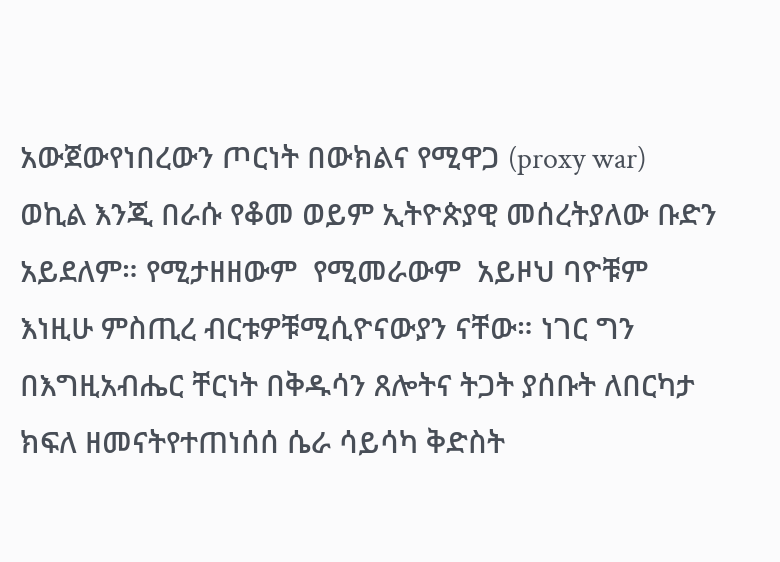አውጀውየነበረውን ጦርነት በውክልና የሚዋጋ (proxy war) ወኪል እንጂ በራሱ የቆመ ወይም ኢትዮጵያዊ መሰረትያለው ቡድን አይደለም። የሚታዘዘውም  የሚመራውም  አይዞህ ባዮቹም እነዚሁ ምስጢረ ብርቱዎቹሚሲዮናውያን ናቸው። ነገር ግን በእግዚአብሔር ቸርነት በቅዱሳን ጸሎትና ትጋት ያሰቡት ለበርካታ ክፍለ ዘመናትየተጠነሰሰ ሴራ ሳይሳካ ቅድስት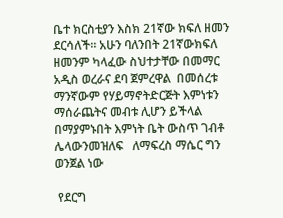ቤተ ክርስቲያን እስክ 21ኛው ክፍለ ዘመን ደርሳለች። አሁን ባለንበት 21ኛውክፍለ ዘመንም ካላፈው ስህተታቸው በመማር አዲስ ወረራና ደባ ጀምረዋል  በመሰረቱ ማንኛውም የሃይማኖትድርጅት እምነቱን ማሰራጨትና መብቱ ሊሆን ይችላል  በማያምኑበት እምነት ቤት ውስጥ ገብቶ ሌላውንመዝለፍ   ለማፍረስ ማሴር ግን ወንጀል ነው

 የደርግ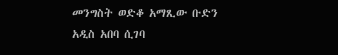መንግስት ወድቆ አማጺው ቡድን አዲስ አበባ ሲገባ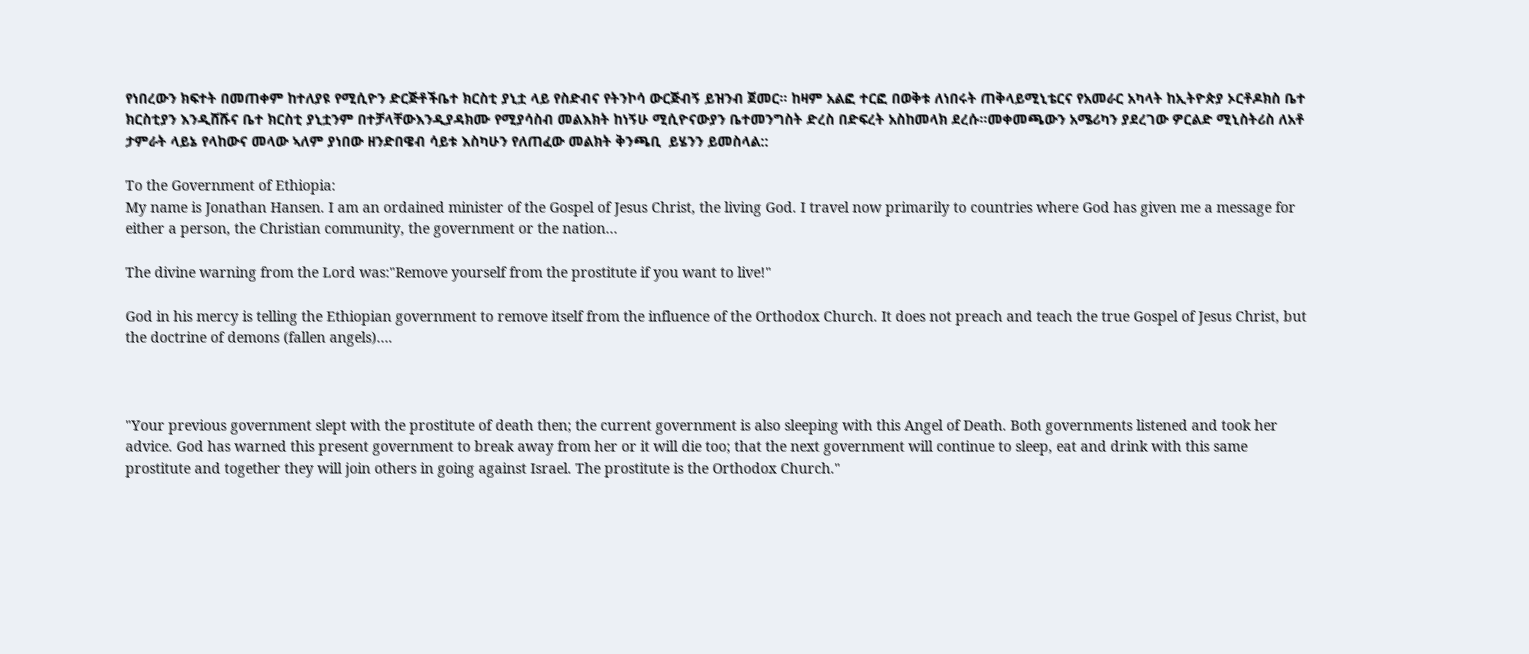የነበረውን ክፍተት በመጠቀም ከተለያዩ የሚሲዮን ድርጅቶችቤተ ክርስቲ ያኒቷ ላይ የስድብና የትንኮሳ ውርጅብኝ ይዝንብ ጀመር። ከዛም አልፎ ተርፎ በወቅቱ ለነበሩት ጠቅላይሚኒቴርና የአመራር አካላት ከኢትዮጵያ ኦርቶዶክስ ቤተ ክርስቲያን እንዲሸሹና ቤተ ክርስቲ ያኒቷንም በተቻላቸውእንዲያዳክሙ የሚያሳስብ መልእክት ከነኝሁ ሚሲዮናውያን ቤተመንግስት ድረስ በድፍረት አስከመላክ ደረሱ።መቀመጫውን አሜሪካን ያደረገው ዎርልድ ሚኒስትሪስ ለአቶ ታምራት ላይኔ የላከውና መላው ኣለም ያነበው ዘንድበዌብ ሳይቱ እስካሁን የለጠፈው መልክት ቅንጫቢ  ይሄንን ይመስላል::

To the Government of Ethiopia:
My name is Jonathan Hansen. I am an ordained minister of the Gospel of Jesus Christ, the living God. I travel now primarily to countries where God has given me a message for either a person, the Christian community, the government or the nation…

The divine warning from the Lord was:"Remove yourself from the prostitute if you want to live!"

God in his mercy is telling the Ethiopian government to remove itself from the influence of the Orthodox Church. It does not preach and teach the true Gospel of Jesus Christ, but the doctrine of demons (fallen angels)….



"Your previous government slept with the prostitute of death then; the current government is also sleeping with this Angel of Death. Both governments listened and took her advice. God has warned this present government to break away from her or it will die too; that the next government will continue to sleep, eat and drink with this same prostitute and together they will join others in going against Israel. The prostitute is the Orthodox Church."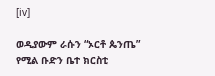[iv]

ወዲያውም ራሱን “ኦርቶ ጴንጤ” የሚል ቡድን ቤተ ክርስቲ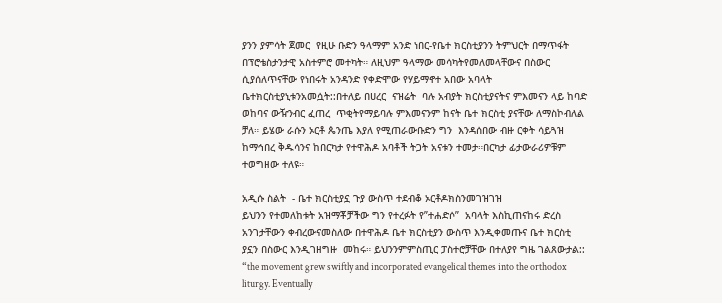ያንን ያምሳት ጀመር  የዚሁ ቡድን ዓላማም አንድ ነበር-የቤተ ክርስቲያንን ትምህርት በማጥፋት በፕሮቴስታንታዊ አስተምሮ መተካት። ለዚህም ዓላማው መሳካትየመለመላቸውና በስውር ሲያሰለጥናቸው የነበሩት አንዳንድ የቀድሞው የሃይማኖተ አበው አባላት ቤተክርስቲያኒቱንአመሷት::በተለይ በሀረር  ናዝሬት  ባሉ አብያት ክርስቲያናትና ምእመናን ላይ ከባድ ወከባና ውዥንብር ፈጠረ  ጥቂትየማይባሉ ምእመናንም ከናት ቤተ ክርስቲ ያናቸው ለማስኮብለል ቻለ። ይሄው ራሱን ኦርቶ ጴንጤ እያለ የሚጠራውቡድን ግን  እንዳሰበው ብዙ ርቀት ሳይጓዝ ከማኅበረ ቅዱሳንና ከበርካታ የተዋሕዶ አባቶች ትጋት አናቱን ተመታ።በርካታ ፊታውራሪዎቹም ተወግዘው ተለዩ።

አዲሱ ስልት  - ቤተ ክርስቲያኗ ጉያ ውስጥ ተደብቆ ኦርቶዶክስንመገዝገዝ
ይህንን የተመለከቱት አዝማቾቻችው ግን የተረፉት የ”ተሐድሶ”  አባላት እስኪጠናከሩ ድረስ አንገታቸውን ቀብረውናመስለው በተዋሕዶ ቤተ ክርስቲያን ውስጥ እንዲቀመጡና ቤተ ክርስቲ ያኗን በስውር እንዲገዘግዙ  መከሩ። ይህንንምምስጢር ፓስተሮቻቸው በተለያየ ግዜ ገልጸውታል::
“the movement grew swiftly and incorporated evangelical themes into the orthodox liturgy. Eventually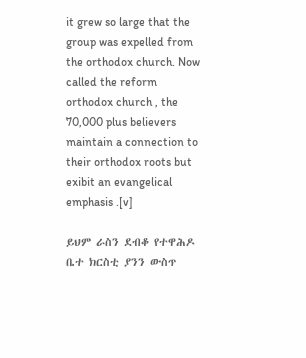it grew so large that the group was expelled from the orthodox church. Now called the reform orthodox church , the 70,000 plus believers maintain a connection to their orthodox roots but exibit an evangelical emphasis .[v]

ይህም ራስን ደብቆ የተዋሕዶ ቤተ ክርስቲ ያንን ውስጥ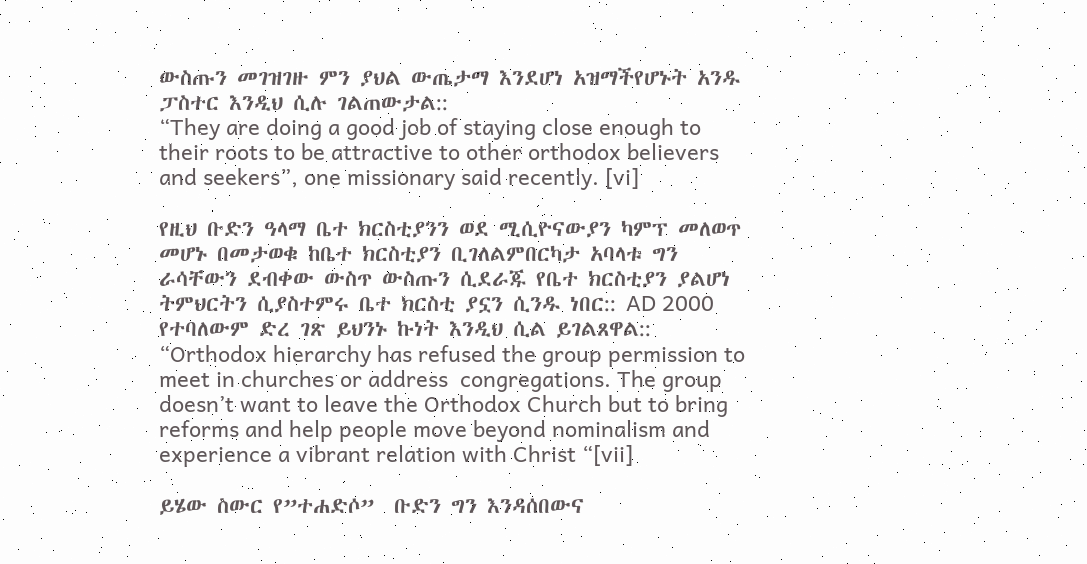ውስጡን መገዝገዙ ምን ያህል ውጤታማ እንደሆነ አዝማችየሆኑት አንዱ ፓስተር እንዲህ ሲሉ ገልጠውታል::
“They are doing a good job of staying close enough to their roots to be attractive to other orthodox believers and seekers”, one missionary said recently. [vi]

የዚህ ቡድን ዓላማ ቤተ ክርስቲያንን ወደ ሚሲዮናውያን ካምፕ መለወጥ መሆኑ በመታወቁ ከቤተ ክርስቲያን ቢገለልምበርካታ አባላቱ ግን ራሳቸውን ደብቀው ውስጥ ውስጡን ሲደራጁ የቤተ ክርስቲያን ያልሆነ ትምህርትን ሲያስተምሩ ቤተ ክርስቲ ያኗን ሲንዱ ነበር:: AD 2000 የተባለውም ድረ ገጽ ይህንኑ ኩነት እንዲህ ሲል ይገልጸዋል::
“Orthodox hierarchy has refused the group permission to meet in churches or address  congregations. The group doesn’t want to leave the Orthodox Church but to bring reforms and help people move beyond nominalism and experience a vibrant relation with Christ “[vii]

ይሄው ስውር የ”ተሐድሶ”  ቡድን ግን እንዳሰበውና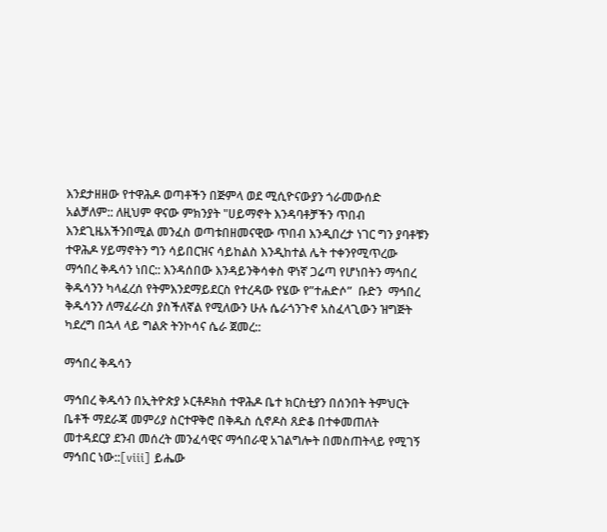እንደታዘዘው የተዋሕዶ ወጣቶችን በጅምላ ወደ ሚሲዮናውያን ጎራመውሰድ አልቻለም:: ለዚህም ዋናው ምክንያት "ሀይማኖት እንዳባቶቻችን ጥበብ እንደጊዜአችንበሚል መንፈስ ወጣቱበዘመናዊው ጥበብ እንዲበረታ ነገር ግን ያባቶቹን ተዋሕዶ ሃይማኖትን ግን ሳይበርዝና ሳይከልስ እንዲከተል ሌት ተቀንየሚጥረው ማኅበረ ቅዱሳን ነበር:: እንዳሰበው እንዳይንቅሳቀስ ዋነኛ ጋሬጣ የሆነበትን ማኅበረ ቅዱሳንን ካላፈረሰ የትምእንደማይደርስ የተረዳው የሄው የ”ተሐድሶ”  ቡድን  ማኅበረ ቅዱሳንን ለማፈራረስ ያስችለኛል የሚለውን ሁሉ ሴራጎንጉኖ አስፈላጊውን ዝግጅት ካደረግ በኋላ ላይ ግልጽ ትንኮሳና ሴራ ጀመረ::

ማኅበረ ቅዱሳን

ማኅበረ ቅዱሳን በኢትዮጵያ ኦርቶዶክስ ተዋሕዶ ቤተ ክርስቲያን በሰንበት ትምህርት ቤቶች ማደራጃ መምሪያ ስርተዋቅሮ በቅዱስ ሲኖዶስ ጸድቆ በተቀመጠለት መተዳደርያ ደንብ መሰረት መንፈሳዊና ማኅበራዊ አገልግሎት በመስጠትላይ የሚገኝ ማኅበር ነው::[viii] ይሔው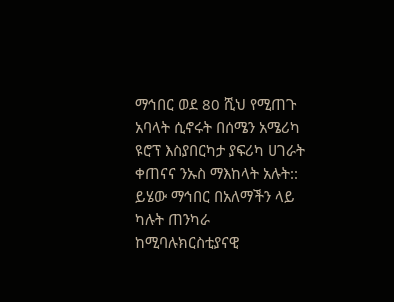ማኅበር ወደ 80 ሺህ የሚጠጉ አባላት ሲኖሩት በሰሜን አሜሪካ ዩሮፕ እስያበርካታ ያፍሪካ ሀገራት ቀጠናና ንኡስ ማእከላት አሉት:: ይሄው ማኅበር በአለማችን ላይ ካሉት ጠንካራ ከሚባሉክርስቲያናዊ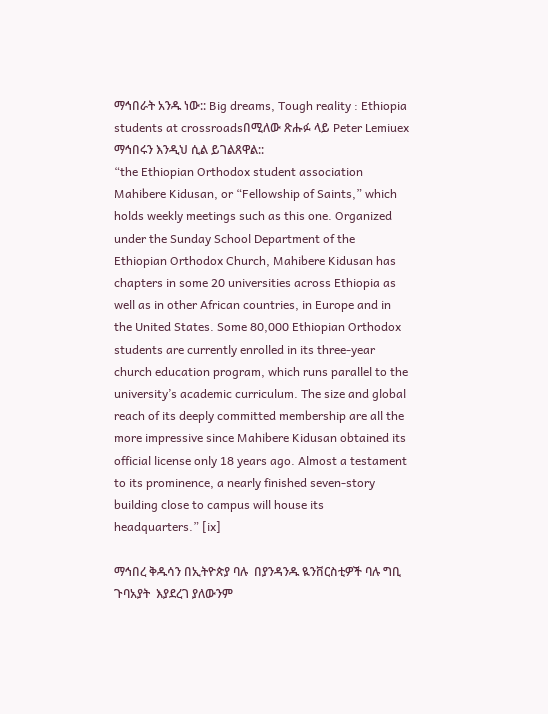ማኅበራት አንዱ ነው:: Big dreams, Tough reality : Ethiopia students at crossroadsበሚለው ጽሑፉ ላይ Peter Lemiuex ማኅበሩን እንዲህ ሲል ይገልጸዋል::
“the Ethiopian Orthodox student association Mahibere Kidusan, or “Fellowship of Saints,” which holds weekly meetings such as this one. Organized under the Sunday School Department of the Ethiopian Orthodox Church, Mahibere Kidusan has chapters in some 20 universities across Ethiopia as well as in other African countries, in Europe and in the United States. Some 80,000 Ethiopian Orthodox students are currently enrolled in its three-year church education program, which runs parallel to the university’s academic curriculum. The size and global reach of its deeply committed membership are all the more impressive since Mahibere Kidusan obtained its official license only 18 years ago. Almost a testament to its prominence, a nearly finished seven-story building close to campus will house its headquarters.” [ix]

ማኅበረ ቅዱሳን በኢትዮጵያ ባሉ  በያንዳንዱ ዪንቨርስቲዎች ባሉ ግቢ ጉባአያት  እያደረገ ያለውንም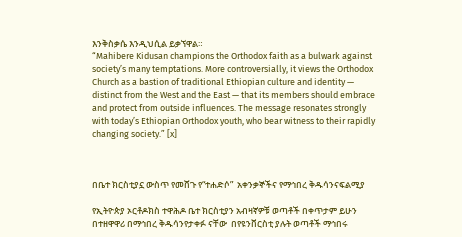እንቅስቃሴ እንዲህሲል ይቃኘዋል።
“Mahibere Kidusan champions the Orthodox faith as a bulwark against society’s many temptations. More controversially, it views the Orthodox Church as a bastion of traditional Ethiopian culture and identity — distinct from the West and the East — that its members should embrace and protect from outside influences. The message resonates strongly with today’s Ethiopian Orthodox youth, who bear witness to their rapidly changing society.” [x]



በቤተ ክርስቲያኗ ውስጥ የመሸጉ የ“ተሐድሶ”  አቀንቃኞችና የማኅበረ ቅዱሳንናፍልሚያ

የኢትዮጵያ ኦርቶዶክስ ተዋሕዶ ቤተ ክርስቲያን አብዛኛዎቹ ወጣቶች በቀጥታም ይሁን በተዘዋዋሪ በማኅበረ ቅዱሳንየታቀፉ ናቸው  በየዩንቨርስቲ ያሉት ወጣቶች ማኅበሩ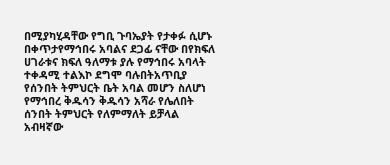በሚያካሂዳቸው የግቢ ጉባኤያት የታቀፉ ሲሆኑ በቀጥታየማኅበሩ አባልና ደጋፊ ናቸው በየክፍለ ሀገራቱና ክፍለ ዓለማቱ ያሉ የማኅበሩ አባላት ተቀዳሚ ተልእኮ ደግሞ ባሉበትአጥቢያ የሰንበት ትምህርት ቤት አባል መሆን ስለሆነ የማኅበረ ቅዱሳን ቅዱሳን አሻራ የሌለበት ሰንበት ትምህርት የለምማለት ይቻላል  አብዛኛው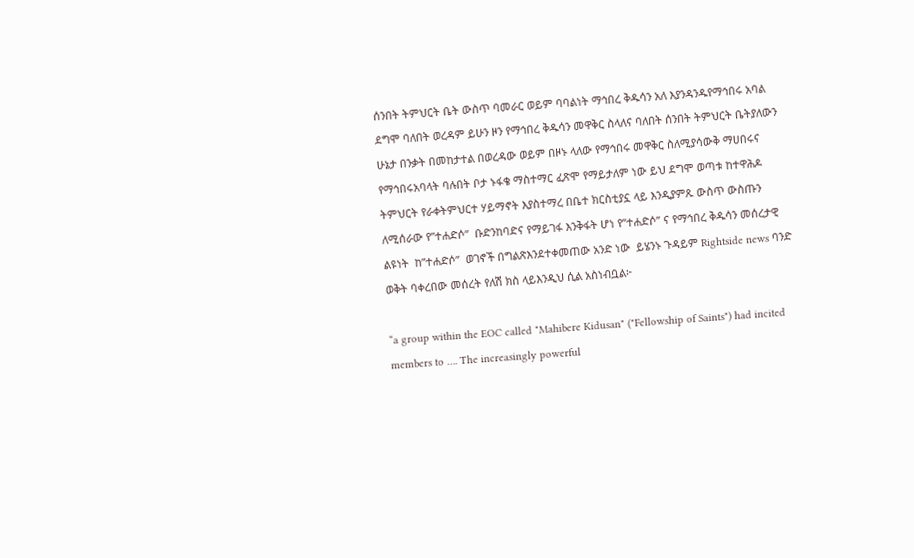ሰንበት ትምህርት ቤት ውስጥ ባመራር ወይም ባባልነት ማኅበረ ቅዱሳን አለ እያንዳንዱየማኅበሩ አባል ደግሞ ባለበት ወረዳም ይሁን ዞን የማኅበረ ቅዱሳን መዋቅር ስላለና ባለበት ሰንበት ትምህርት ቤትያለውን ሁኔታ በንቃት በመከታተል በወረዳው ወይም በዞኑ ላለው የማኅበሩ መዋቅር ስለሚያሳውቅ ማሀበሩና የማኅበሩአባላት ባሉበት ቦታ ኑፋቄ ማስተማር ፈጽሞ የማይታለም ነው ይህ ደግሞ ወጣቱ ከተዋሕዶ ትምህርት የራቀትምህርተ ሃይማኖት እያስተማረ በቤተ ክርስቲያኗ ላይ እንዲያምጹ ውስጥ ውስጡን ለሚሰራው የ”ተሐድሶ”  ቡድንከባድና የማይገፋ እንቅፋት ሆነ የ”ተሐድሶ” ና የማኅበረ ቅዱሳን መሰረታዊ ልዩነት  ከ”ተሐድሶ”  ወገኖች በግልጽእንደተቀመጠው አንድ ነው  ይሄንኑ ጉዳይም Rightside news ባንድ ወቅት ባቀረበው መሰረት የለሽ ክስ ላይእንዲህ ሲል አስነብቧል፦

“a group within the EOC called "Mahibere Kidusan" ("Fellowship of Saints") had incited members to …. The increasingly powerful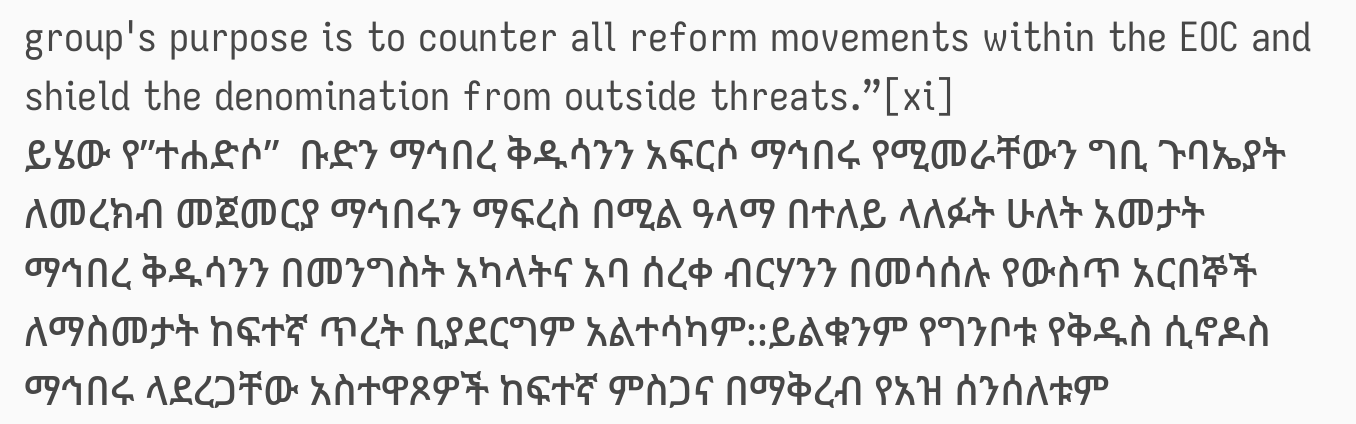group's purpose is to counter all reform movements within the EOC and shield the denomination from outside threats.”[xi]
ይሄው የ”ተሐድሶ”  ቡድን ማኅበረ ቅዱሳንን አፍርሶ ማኅበሩ የሚመራቸውን ግቢ ጉባኤያት ለመረክብ መጀመርያ ማኅበሩን ማፍረስ በሚል ዓላማ በተለይ ላለፉት ሁለት አመታት ማኅበረ ቅዱሳንን በመንግስት አካላትና አባ ሰረቀ ብርሃንን በመሳሰሉ የውስጥ አርበኞች ለማስመታት ከፍተኛ ጥረት ቢያደርግም አልተሳካም::ይልቁንም የግንቦቱ የቅዱስ ሲኖዶስ ማኅበሩ ላደረጋቸው አስተዋጾዎች ከፍተኛ ምስጋና በማቅረብ የአዝ ሰንሰለቱም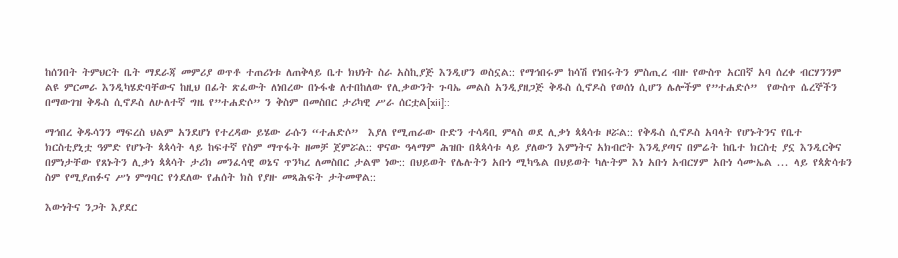ከሰንበት ትምህርት ቤት ማደራጃ መምሪያ ወጥቶ ተጠሪነቱ ለጠቅላይ ቤተ ክህነት ስራ አስኪያጅ እንዲሆን ወስኗል:: የማኅበሩም ከሳሽ የነበሩትን ምስጢረ ብዙ የውስጥ አርበኛ አባ ሰረቀ ብርሃንንም ልዩ ምርመራ እንዲካሄድባቸውና ከዚህ በፊት ጽፈውት ለነበረው በኑፋቄ ለተበከለው የሊቃውንት ጉባኤ መልስ አንዲያዘጋጅ ቅዱስ ሲኖዶስ የወሰነ ሲሆን ሌሎችም የ”ተሐድሶ”  የውስጥ ሴረኞችን በማውገዝ ቅዱስ ሲኖዶስ ለሁለተኛ ግዜ የ”ተሐድሶ” ን ቅስም በመስበር ታሪካዊ ሥራ ሰርቷል[xii]::

ማኅበረ ቅዱሳንን ማፍረስ ህልም አንደሆነ የተረዳው ይሄው ራሱን “ተሐድሶ”  እያለ የሚጠራው ቡድን ተሳዳቢ ምላስ ወደ ሊቃነ ጳጳሳቱ ዞሯል:: የቅዱስ ሲኖዶስ አባላት የሆኑትንና የቤተ ክርስቲያኒቷ ዓምድ የሆኑት ጳጳሳት ላይ ከፍተኛ የስም ማጥፋት ዘመቻ ጀምሯል:: ዋናው ዓላማም ሕዝቡ በጳጳሳቱ ላይ ያለውን እምነትና አክብሮት እንዲያጣና በምሬት ከቤተ ክርስቲ ያኗ እንዲርቅና በምነታቸው የጸኑትን ሊቃነ ጳጳሳት ታሪክ መንፈሳዊ ወኔና ጥንካረ ለመስበር ታልሞ ነው:: በህይወት የሌሉትን አቡነ ሚካዔል በህይወት ካሉትም እነ አቡነ አብርሃም አቡነ ሳሙኤል ... ላይ የጳጵሳቱን ስም የሚያጠፉና ሥነ ምግባር የጎደለው የሐሰት ክስ የያዙ መጻሕፍት ታትመዋል::

እውነትና ንጋት እያደር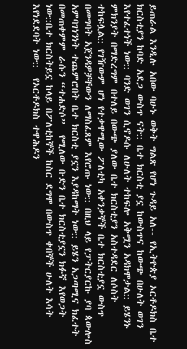ይጠራል እንዲሉ አበው ባሁኑ ወቅት ግልጽ የሆነ ጉዳይ አለ-- የኢትዮጵያ ኦርቶዶክስ ቤተ ክርስቲያን ከባድ አደጋ ውስጥ ናት:: ቤተ ክርስቲ ያኗ ከውስጥና ከውጭ በሁለት ወገን እየተፈተነች ነው:: ባንድ ወገን ሲኖዶሱ ለሁለት ተከፍሎ አቅሟን አዳክሞታል:: ይሄንኑ ምክንያት በማድረግም በተለይ በውጭ ያለው ቤተ ክርስቲያን አስተዳደር ለሶስት ተከፍሏል:: የገዥውም ሆነ የተቃዋሚው ፖለቲካ አቀንቃኞች ቤተ ክርስቲያኗ ውስጥ በመግባት አጀንዳዎቻቸውን ለማስፈጸም እየሮጡ ነው:: በዚህ ላይ የፓትርያርኩ ያባ ጳውሎስ አምባገነንነት ተጨምሮበት ቤተ ክርስቲ ያኗን እያዳከማት ነው:: ይሄን አጋጣሚና ክፈተት በመጠቀምም ራሱን “ተሐድሶ”  የሚለው ቡድን ቤተ ክርስቲያኗን ክፉኛ እየወጋት ነው::ቤተ ክርስትይኗ ከላይ በፖለቲከኞች ከስር ደግሞ በውስጥ ቀበኞች ሁለት እሳት እየነደደባት ነው::  የኦርቶዶክስ ተዋሕዶን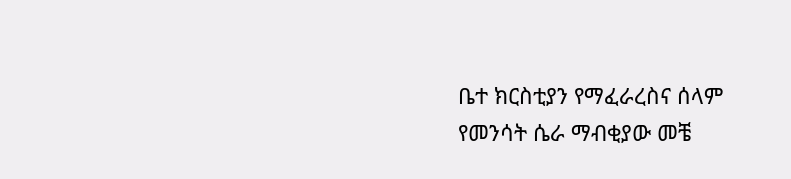ቤተ ክርስቲያን የማፈራረስና ሰላም የመንሳት ሴራ ማብቂያው መቼ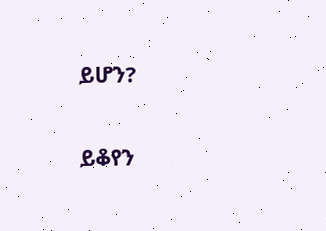ይሆን?

ይቆየን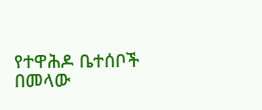የተዋሕዶ ቤተሰቦች በመላው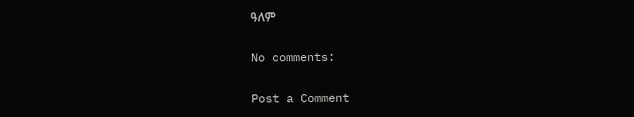ዓለም

No comments:

Post a Comment